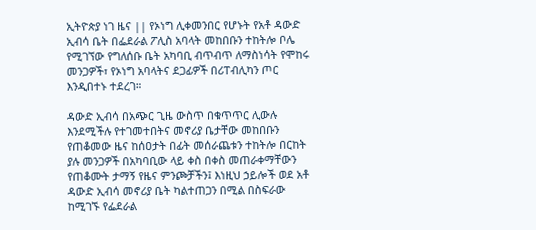ኢትዮጵያ ነገ ዜና || የኦነግ ሊቀመንበር የሆኑት የአቶ ዳውድ ኢብሳ ቤት በፌደራል ፖሊስ አባላት መከበቡን ተከትሎ ቦሌ የሚገኘው የግለሰቡ ቤት አካባቢ ብጥብጥ ለማስነሳት የሞከሩ መንጋዎች፣ የኦነግ አባላትና ደጋፊዎች በሪፐብሊካን ጦር እንዲበተኑ ተደረገ።

ዳውድ ኢብሳ በአጭር ጊዜ ውስጥ በቁጥጥር ሊውሉ እንደሚችሉ የተገመተበትና መኖሪያ ቤታቸው መከበቡን የጠቆመው ዜና ከሰዐታት በፊት መሰራጨቱን ተከትሎ በርከት ያሉ መንጋዎች በአካባቢው ላይ ቀስ በቀስ መጠራቀማቸውን የጠቆሙት ታማኝ የዜና ምንጮቻችን፤ እነዚህ ኃይሎች ወደ አቶ ዳውድ ኢብሳ መኖሪያ ቤት ካልተጠጋን በሚል በስፍራው ከሚገኙ የፌደራል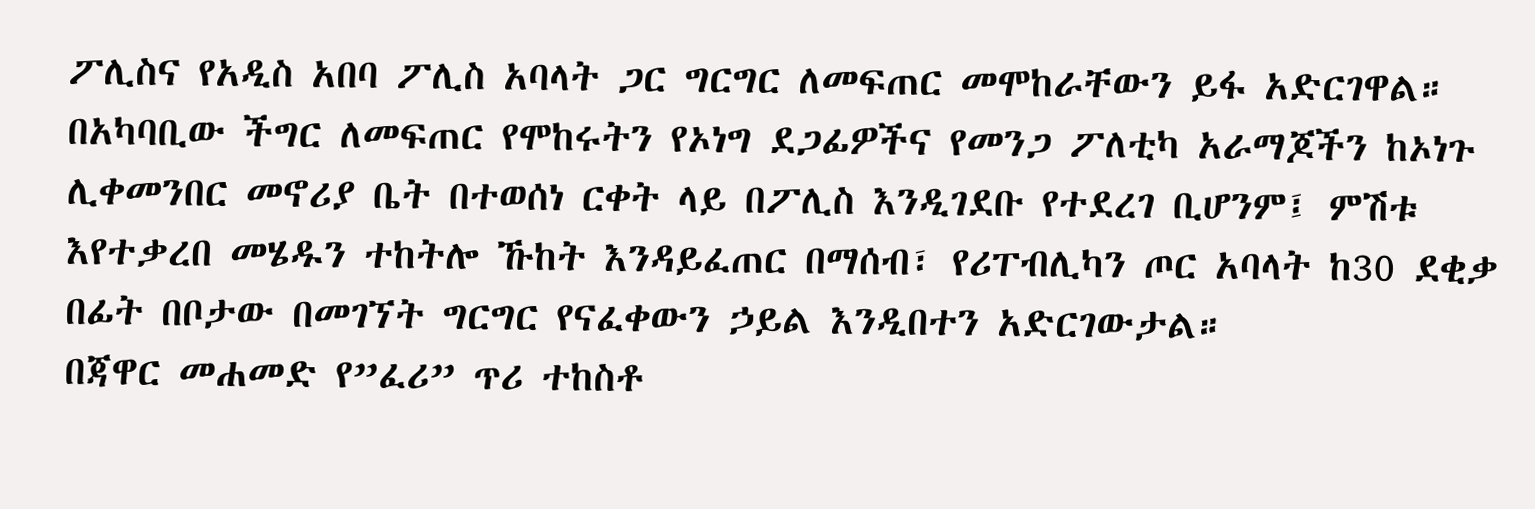ፖሊስና የአዲስ አበባ ፖሊስ አባላት ጋር ግርግር ለመፍጠር መሞከራቸውን ይፋ አድርገዋል።
በአካባቢው ችግር ለመፍጠር የሞከሩትን የኦነግ ደጋፊዎችና የመንጋ ፖለቲካ አራማጆችን ከኦነጉ ሊቀመንበር መኖሪያ ቤት በተወሰነ ርቀት ላይ በፖሊስ እንዲገደቡ የተደረገ ቢሆንም፤ ምሽቱ እየተቃረበ መሄዱን ተከትሎ ኹከት እንዳይፈጠር በማሰብ፣ የሪፐብሊካን ጦር አባላት ከ30 ደቂቃ በፊት በቦታው በመገኘት ግርግር የናፈቀውን ኃይል እንዲበተን አድርገውታል።
በጃዋር መሐመድ የ”ፈሪ” ጥሪ ተከስቶ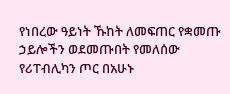የነበረው ዓይነት ኹከት ለመፍጠር የቋመጡ ኃይሎችን ወደመጡበት የመለሰው የሪፐብሊካን ጦር በአሁኑ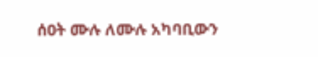ሰዐት ሙሉ ለሙሉ አካባቢውን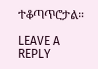ተቆጣጥሮታል።

LEAVE A REPLY